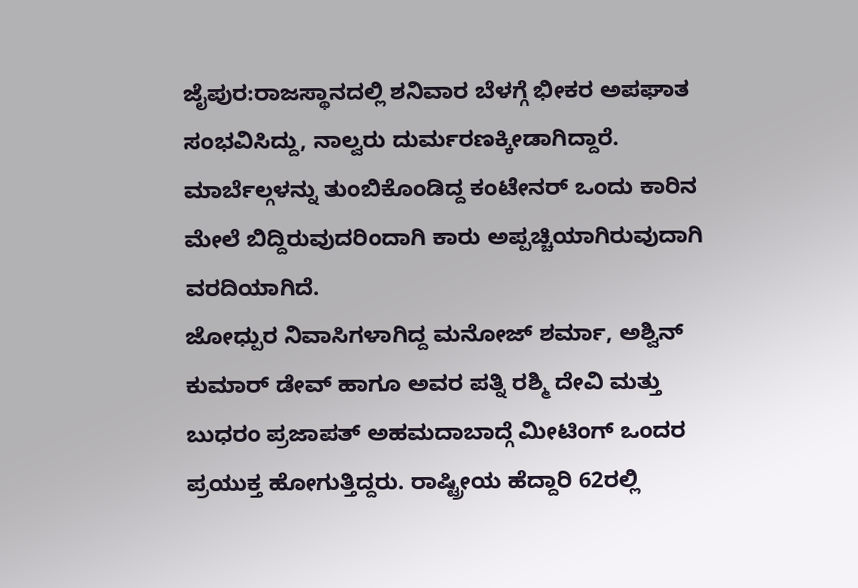ಜೈಪುರ:ರಾಜಸ್ಥಾನದಲ್ಲಿ ಶನಿವಾರ ಬೆಳಗ್ಗೆ ಭೀಕರ ಅಪಘಾತ ಸಂಭವಿಸಿದ್ದು, ನಾಲ್ವರು ದುರ್ಮರಣಕ್ಕೀಡಾಗಿದ್ದಾರೆ. ಮಾರ್ಬೆಲ್ಗಳನ್ನು ತುಂಬಿಕೊಂಡಿದ್ದ ಕಂಟೇನರ್ ಒಂದು ಕಾರಿನ ಮೇಲೆ ಬಿದ್ದಿರುವುದರಿಂದಾಗಿ ಕಾರು ಅಪ್ಪಚ್ಚಿಯಾಗಿರುವುದಾಗಿ ವರದಿಯಾಗಿದೆ.
ಜೋಧ್ಪುರ ನಿವಾಸಿಗಳಾಗಿದ್ದ ಮನೋಜ್ ಶರ್ಮಾ, ಅಶ್ವಿನ್ ಕುಮಾರ್ ಡೇವ್ ಹಾಗೂ ಅವರ ಪತ್ನಿ ರಶ್ಮಿ ದೇವಿ ಮತ್ತು ಬುಧರಂ ಪ್ರಜಾಪತ್ ಅಹಮದಾಬಾದ್ಗೆ ಮೀಟಿಂಗ್ ಒಂದರ ಪ್ರಯುಕ್ತ ಹೋಗುತ್ತಿದ್ದರು. ರಾಷ್ಟ್ರೀಯ ಹೆದ್ದಾರಿ 62ರಲ್ಲಿ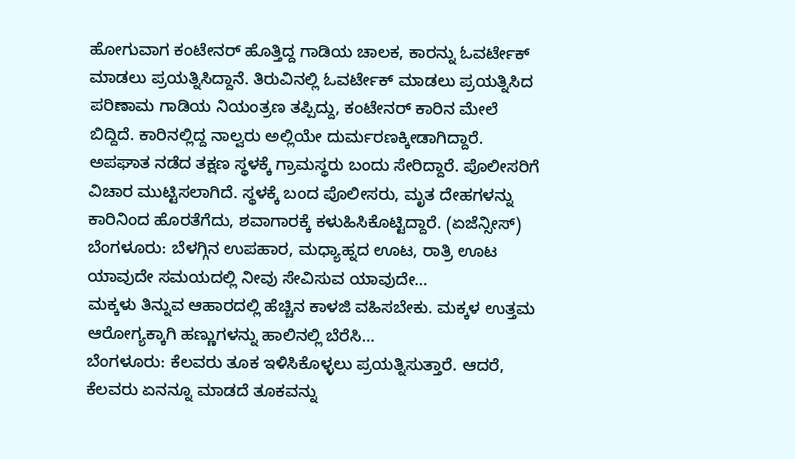ಹೋಗುವಾಗ ಕಂಟೇನರ್ ಹೊತ್ತಿದ್ದ ಗಾಡಿಯ ಚಾಲಕ, ಕಾರನ್ನು ಓವರ್ಟೇಕ್ ಮಾಡಲು ಪ್ರಯತ್ನಿಸಿದ್ದಾನೆ. ತಿರುವಿನಲ್ಲಿ ಓವರ್ಟೇಕ್ ಮಾಡಲು ಪ್ರಯತ್ನಿಸಿದ ಪರಿಣಾಮ ಗಾಡಿಯ ನಿಯಂತ್ರಣ ತಪ್ಪಿದ್ದು, ಕಂಟೇನರ್ ಕಾರಿನ ಮೇಲೆ ಬಿದ್ದಿದೆ. ಕಾರಿನಲ್ಲಿದ್ದ ನಾಲ್ವರು ಅಲ್ಲಿಯೇ ದುರ್ಮರಣಕ್ಕೀಡಾಗಿದ್ದಾರೆ.
ಅಪಘಾತ ನಡೆದ ತಕ್ಷಣ ಸ್ಥಳಕ್ಕೆ ಗ್ರಾಮಸ್ಥರು ಬಂದು ಸೇರಿದ್ದಾರೆ. ಪೊಲೀಸರಿಗೆ ವಿಚಾರ ಮುಟ್ಟಿಸಲಾಗಿದೆ. ಸ್ಥಳಕ್ಕೆ ಬಂದ ಪೊಲೀಸರು, ಮೃತ ದೇಹಗಳನ್ನು ಕಾರಿನಿಂದ ಹೊರತೆಗೆದು, ಶವಾಗಾರಕ್ಕೆ ಕಳುಹಿಸಿಕೊಟ್ಟಿದ್ದಾರೆ. (ಏಜೆನ್ಸೀಸ್)
ಬೆಂಗಳೂರು: ಬೆಳಗ್ಗಿನ ಉಪಹಾರ, ಮಧ್ಯಾಹ್ನದ ಊಟ, ರಾತ್ರಿ ಊಟ ಯಾವುದೇ ಸಮಯದಲ್ಲಿ ನೀವು ಸೇವಿಸುವ ಯಾವುದೇ…
ಮಕ್ಕಳು ತಿನ್ನುವ ಆಹಾರದಲ್ಲಿ ಹೆಚ್ಚಿನ ಕಾಳಜಿ ವಹಿಸಬೇಕು. ಮಕ್ಕಳ ಉತ್ತಮ ಆರೋಗ್ಯಕ್ಕಾಗಿ ಹಣ್ಣುಗಳನ್ನು ಹಾಲಿನಲ್ಲಿ ಬೆರೆಸಿ…
ಬೆಂಗಳೂರು: ಕೆಲವರು ತೂಕ ಇಳಿಸಿಕೊಳ್ಳಲು ಪ್ರಯತ್ನಿಸುತ್ತಾರೆ. ಆದರೆ, ಕೆಲವರು ಏನನ್ನೂ ಮಾಡದೆ ತೂಕವನ್ನು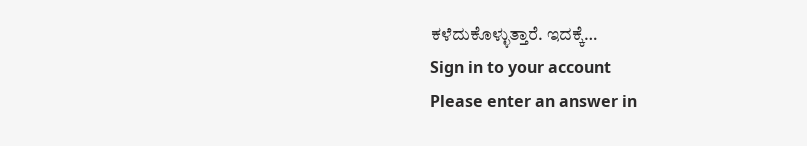ಕಳೆದುಕೊಳ್ಳುತ್ತಾರೆ. ಇದಕ್ಕೆ…
Sign in to your account
Please enter an answer in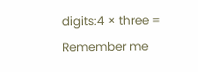digits:4 × three =
Remember me